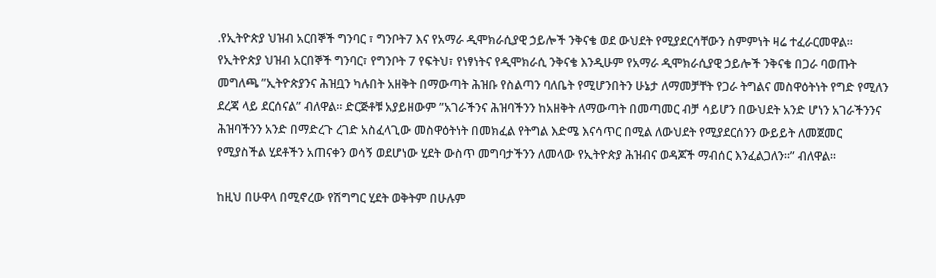.የኢትዮጵያ ህዝብ አርበኞች ግንባር ፣ ግንቦት7 እና የአማራ ዲሞክራሲያዊ ኃይሎች ንቅናቄ ወደ ውህደት የሚያደርሳቸውን ስምምነት ዛሬ ተፈራርመዋል። የኢትዮጵያ ህዝብ አርበኞች ግንባር፣ የግንቦት 7 የፍትህ፣ የነፃነትና የዲሞክራሲ ንቅናቄ እንዲሁም የአማራ ዲሞክራሲያዊ ኃይሎች ንቅናቄ በጋራ ባወጡት መግለጫ ”ኢትዮጵያንና ሕዝቧን ካሉበት አዘቅት በማውጣት ሕዝቡ የስልጣን ባለቤት የሚሆንበትን ሁኔታ ለማመቻቸት የጋራ ትግልና መስዋዕትነት የግድ የሚለን ደረጃ ላይ ደርሰናል” ብለዋል። ድርጅቶቹ አያይዘውም ”አገራችንና ሕዝባችንን ከአዘቅት ለማውጣት በመጣመር ብቻ ሳይሆን በውህደት አንድ ሆነን አገራችንንና ሕዝባችንን አንድ በማድረጉ ረገድ አስፈላጊው መስዋዕትነት በመክፈል የትግል እድሜ እናሳጥር በሚል ለውህደት የሚያደርሰንን ውይይት ለመጀመር የሚያስችል ሂደቶችን አጠናቀን ወሳኝ ወደሆነው ሂደት ውስጥ መግባታችንን ለመላው የኢትዮጵያ ሕዝብና ወዳጆች ማብሰር እንፈልጋለን።” ብለዋል።

ከዚህ በሁዋላ በሚኖረው የሽግግር ሂደት ወቅትም በሁሉም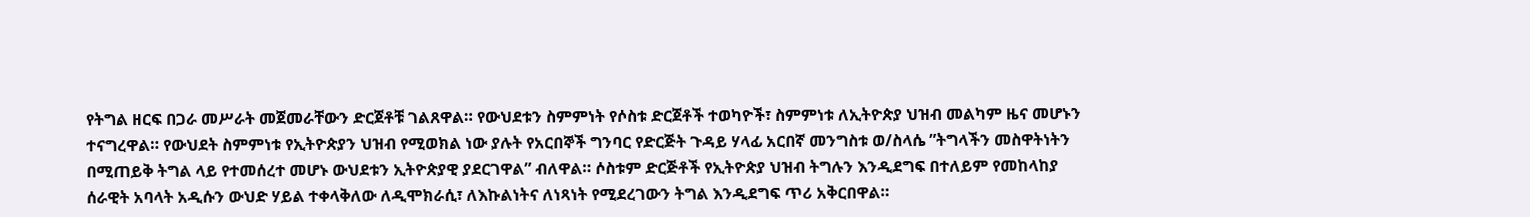የትግል ዘርፍ በጋራ መሥራት መጀመራቸውን ድርጀቶቹ ገልጸዋል። የውህደቱን ስምምነት የሶስቱ ድርጀቶች ተወካዮች፣ ስምምነቱ ለኢትዮጵያ ህዝብ መልካም ዜና መሆኑን ተናግረዋል። የውህደት ስምምነቱ የኢትዮጵያን ህዝብ የሚወክል ነው ያሉት የአርበኞች ግንባር የድርጅት ጉዳይ ሃላፊ አርበኛ መንግስቱ ወ/ስላሴ ”ትግላችን መስዋትነትን በሚጠይቅ ትግል ላይ የተመሰረተ መሆኑ ውህደቱን ኢትዮጵያዊ ያደርገዋል” ብለዋል። ሶስቱም ድርጅቶች የኢትዮጵያ ህዝብ ትግሉን እንዲደግፍ በተለይም የመከላከያ ሰራዊት አባላት አዲሱን ውህድ ሃይል ተቀላቅለው ለዲሞክራሲ፣ ለእኩልነትና ለነጻነት የሚደረገውን ትግል እንዲደግፍ ጥሪ አቅርበዋል።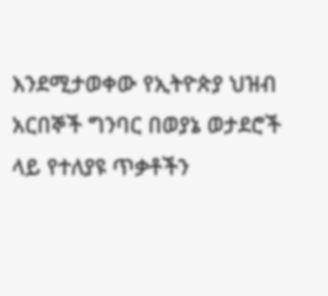እንደሚታወቀው የኢትዮጵያ ህዝብ አርበኞች ግንባር በወያኔ ወታደሮች ላይ የተለያዩ ጥቃቶችን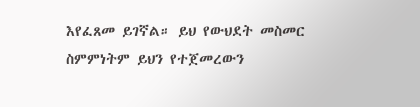እየፈጸመ ይገኛል። ይህ የውህደት መስመር ስምምነትም ይህን የተጀመረውን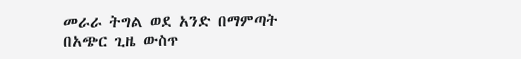መራራ ትግል ወደ አንድ በማምጣት በአጭር ጊዜ ውስጥ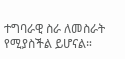ተግባራዊ ስራ ለመስራት የሚያስችል ይሆናል።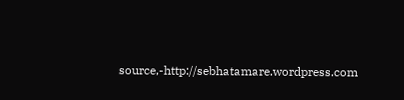source,-http://sebhatamare.wordpress.com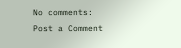No comments:
Post a Comment